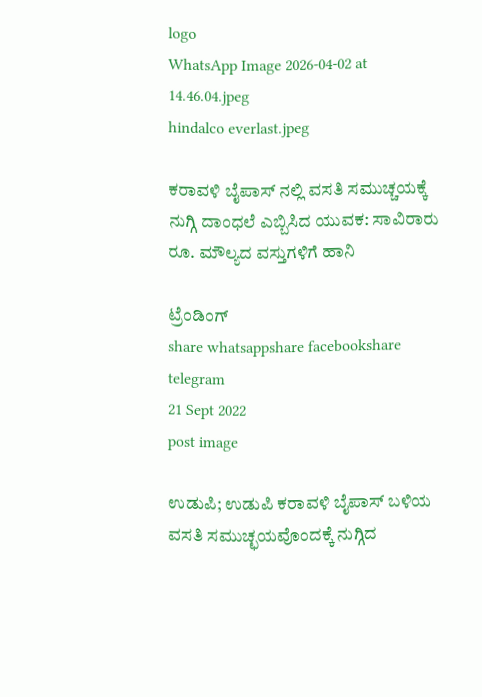logo
WhatsApp Image 2026-04-02 at 14.46.04.jpeg
hindalco everlast.jpeg

ಕರಾವಳಿ ಬೈಪಾಸ್ ನಲ್ಲಿ ವಸತಿ ಸಮುಚ್ಚಯಕ್ಕೆ ನುಗ್ಗಿ ದಾಂಧಲೆ ಎಬ್ಬಿಸಿದ ಯುವಕ: ಸಾವಿರಾರು ರೂ. ಮೌಲ್ಯದ ವಸ್ತುಗಳಿಗೆ ಹಾನಿ

ಟ್ರೆಂಡಿಂಗ್
share whatsappshare facebookshare telegram
21 Sept 2022
post image

ಉಡುಪಿ; ಉಡುಪಿ ಕರಾವಳಿ ಬೈಪಾಸ್ ಬಳಿಯ ವಸತಿ ಸಮುಚ್ಛಯವೊಂದಕ್ಕೆ ನುಗ್ಗಿದ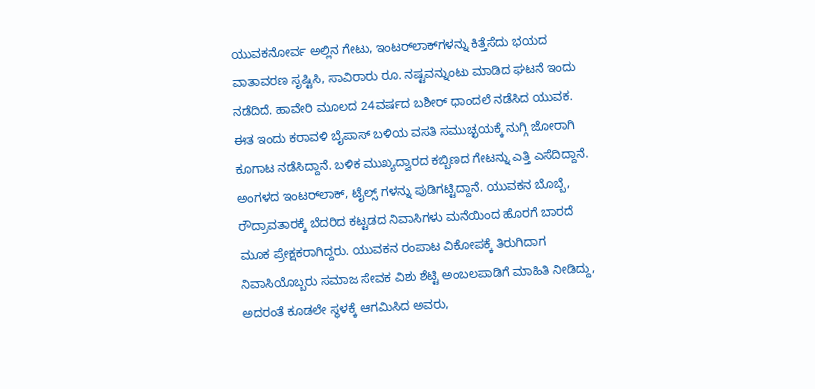ಯುವಕನೋರ್ವ ಅಲ್ಲಿನ ಗೇಟು, ಇಂಟರ್‌ಲಾಕ್‌ಗಳನ್ನು ಕಿತ್ತೆಸೆದು ಭಯದ ವಾತಾವರಣ ಸೃಷ್ಟಿಸಿ, ಸಾವಿರಾರು ರೂ. ನಷ್ಟವನ್ನುಂಟು ಮಾಡಿದ ಘಟನೆ ಇಂದು ನಡೆದಿದೆ. ಹಾವೇರಿ ಮೂಲದ 24ವರ್ಷದ ಬಶೀರ್ ಧಾಂದಲೆ ನಡೆಸಿದ ಯುವಕ. ಈತ ಇಂದು ಕರಾವಳಿ ಬೈಪಾಸ್ ಬಳಿಯ ವಸತಿ ಸಮುಚ್ಛಯಕ್ಕೆ ನುಗ್ಗಿ ಜೋರಾಗಿ ಕೂಗಾಟ ನಡೆಸಿದ್ದಾನೆ. ಬಳಿಕ ಮುಖ್ಯದ್ವಾರದ ಕಬ್ಬಿಣದ ಗೇಟನ್ನು ಎತ್ತಿ ಎಸೆದಿದ್ದಾನೆ. ಅಂಗಳದ ಇಂಟರ್‌ಲಾಕ್, ಟೈಲ್ಸ್ ಗಳನ್ನು ಪುಡಿಗಟ್ಟಿದ್ದಾನೆ. ಯುವಕನ ಬೊಬ್ಬೆ, ರೌದ್ರಾವತಾರಕ್ಕೆ ಬೆದರಿದ ಕಟ್ಟಡದ ನಿವಾಸಿಗಳು ಮನೆಯಿಂದ ಹೊರಗೆ ಬಾರದೆ ಮೂಕ ಪ್ರೇಕ್ಷಕರಾಗಿದ್ದರು. ಯುವಕನ ರಂಪಾಟ ವಿಕೋಪಕ್ಕೆ ತಿರುಗಿದಾಗ ನಿವಾಸಿಯೊಬ್ಬರು ಸಮಾಜ ಸೇವಕ ವಿಶು ಶೆಟ್ಟಿ ಅಂಬಲಪಾಡಿಗೆ ಮಾಹಿತಿ ನೀಡಿದ್ದು, ಅದರಂತೆ ಕೂಡಲೇ ಸ್ಥಳಕ್ಕೆ ಆಗಮಿಸಿದ ಅವರು,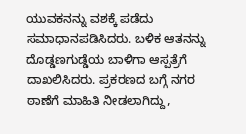ಯುವಕನನ್ನು ವಶಕ್ಕೆ ಪಡೆದು ಸಮಾಧಾನಪಡಿಸಿದರು. ಬಳಿಕ ಆತನನ್ನು ದೊಡ್ಡಣಗುಡ್ಡೆಯ ಬಾಳಿಗಾ ಆಸ್ಪತ್ರೆಗೆ ದಾಖಲಿಸಿದರು. ಪ್ರಕರಣದ ಬಗ್ಗೆ ನಗರ ಠಾಣೆಗೆ ಮಾಹಿತಿ ನೀಡಲಾಗಿದ್ದು,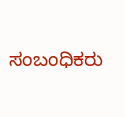ಸಂಬಂಧಿಕರು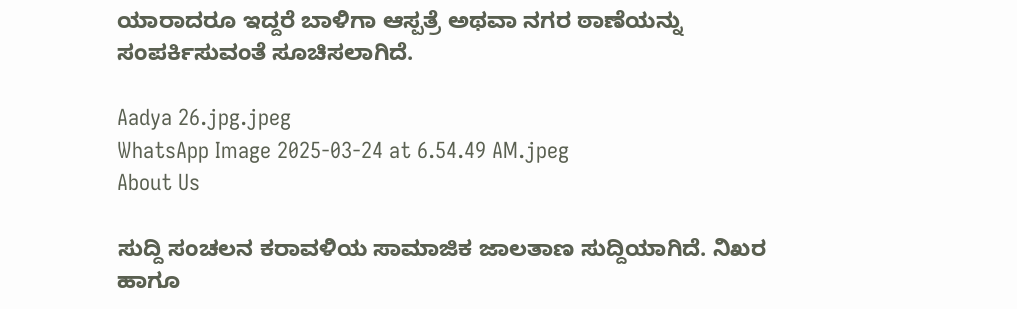ಯಾರಾದರೂ ಇದ್ದರೆ ಬಾಳಿಗಾ ಆಸ್ಪತ್ರೆ ಅಥವಾ ನಗರ ಠಾಣೆಯನ್ನು ಸಂಪರ್ಕಿಸುವಂತೆ ಸೂಚಿಸಲಾಗಿದೆ.

Aadya 26.jpg.jpeg
WhatsApp Image 2025-03-24 at 6.54.49 AM.jpeg
About Us

ಸುದ್ದಿ ಸಂಚಲನ ಕರಾವಳಿಯ ಸಾಮಾಜಿಕ ಜಾಲತಾಣ ಸುದ್ದಿಯಾಗಿದೆ. ನಿಖರ ಹಾಗೂ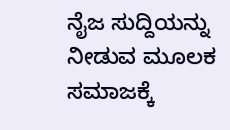ನೈಜ ಸುದ್ದಿಯನ್ನು ನೀಡುವ ಮೂಲಕ ಸಮಾಜಕ್ಕೆ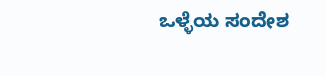ಒಳ್ಳೆಯ ಸಂದೇಶ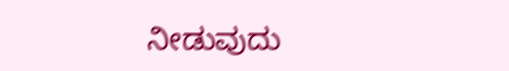ನೀಡುವುದು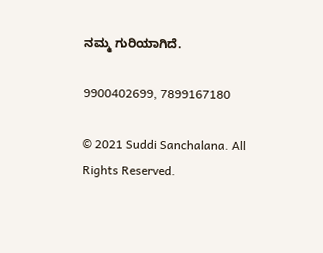ನಮ್ಮ ಗುರಿಯಾಗಿದೆ.

9900402699, 7899167180

© 2021 Suddi Sanchalana. All Rights Reserved.